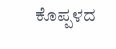ಕೊಪ್ಪಳದ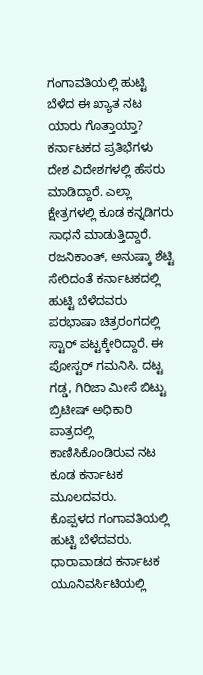ಗಂಗಾವತಿಯಲ್ಲಿ ಹುಟ್ಟಿ ಬೆಳೆದ ಈ ಖ್ಯಾತ ನಟ ಯಾರು ಗೊತ್ತಾಯ್ತಾ?
ಕರ್ನಾಟಕದ ಪ್ರತಿಭೆಗಳು ದೇಶ ವಿದೇಶಗಳಲ್ಲಿ ಹೆಸರು ಮಾಡಿದ್ದಾರೆ. ಎಲ್ಲಾ ಕ್ಷೇತ್ರಗಳಲ್ಲಿ ಕೂಡ ಕನ್ನಡಿಗರು ಸಾಧನೆ ಮಾಡುತ್ತಿದ್ದಾರೆ. ರಜನಿಕಾಂತ್, ಅನುಷ್ಕಾ ಶೆಟ್ಟಿ ಸೇರಿದಂತೆ ಕರ್ನಾಟಕದಲ್ಲಿ ಹುಟ್ಟಿ ಬೆಳೆದವರು ಪರಭಾಷಾ ಚಿತ್ರರಂಗದಲ್ಲಿ ಸ್ಟಾರ್ ಪಟ್ಟಕ್ಕೇರಿದ್ದಾರೆ. ಈ ಪೋಸ್ಟರ್ ಗಮನಿಸಿ. ದಟ್ಟ ಗಡ್ಡ, ಗಿರಿಜಾ ಮೀಸೆ ಬಿಟ್ಟು ಬ್ರಿಟೀಷ್ ಅಧಿಕಾರಿ ಪಾತ್ರದಲ್ಲಿ ಕಾಣಿಸಿಕೊಂಡಿರುವ ನಟ ಕೂಡ ಕರ್ನಾಟಕ ಮೂಲದವರು.
ಕೊಪ್ಪಳದ ಗಂಗಾವತಿಯಲ್ಲಿ ಹುಟ್ಟಿ ಬೆಳೆದವರು. ಧಾರಾವಾಡದ ಕರ್ನಾಟಕ ಯೂನಿವರ್ಸಿಟಿಯಲ್ಲಿ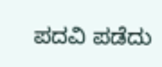ಪದವಿ ಪಡೆದು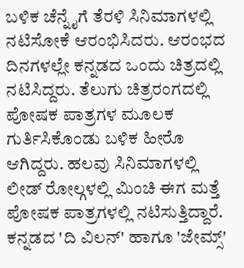ಬಳಿಕ ಚೆನ್ನೈಗೆ ತೆರಳಿ ಸಿನಿಮಾಗಳಲ್ಲಿ ನಟಿಸೋಕೆ ಆರಂಭಿಸಿದರು. ಆರಂಭದ ದಿನಗಳಲ್ಲೇ ಕನ್ನಡದ ಒಂದು ಚಿತ್ರದಲ್ಲಿ ನಟಿಸಿದ್ದರು. ತೆಲುಗು ಚಿತ್ರರಂಗದಲ್ಲಿ ಪೋಷಕ ಪಾತ್ರಗಳ ಮೂಲಕ ಗುರ್ತಿಸಿಕೊಂಡು ಬಳಿಕ ಹೀರೊ ಆಗಿದ್ದರು. ಹಲವು ಸಿನಿಮಾಗಳಲ್ಲಿ ಲೀಡ್ ರೋಲ್ಗಳಲ್ಲಿ ಮಿಂಚಿ ಈಗ ಮತ್ತೆ ಪೋಷಕ ಪಾತ್ರಗಳಲ್ಲಿ ನಟಿಸುತ್ತಿದ್ದಾರೆ. ಕನ್ನಡದ 'ದಿ ವಿಲನ್' ಹಾಗೂ 'ಜೇಮ್ಸ್'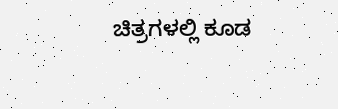ಚಿತ್ರಗಳಲ್ಲಿ ಕೂಡ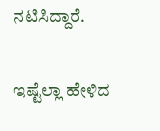ನಟಿಸಿದ್ದಾರೆ.

ಇಷ್ಟೆಲ್ಲಾ ಹೇಳಿದ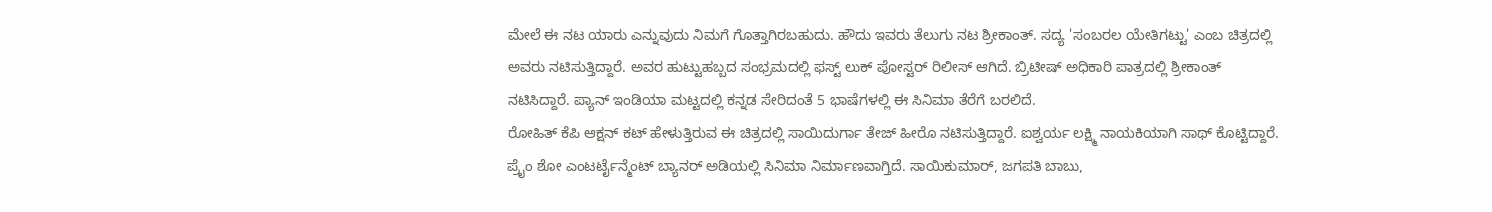ಮೇಲೆ ಈ ನಟ ಯಾರು ಎನ್ನುವುದು ನಿಮಗೆ ಗೊತ್ತಾಗಿರಬಹುದು. ಹೌದು ಇವರು ತೆಲುಗು ನಟ ಶ್ರೀಕಾಂತ್. ಸದ್ಯ 'ಸಂಬರಲ ಯೇತಿಗಟ್ಟು' ಎಂಬ ಚಿತ್ರದಲ್ಲಿ ಅವರು ನಟಿಸುತ್ತಿದ್ದಾರೆ. ಅವರ ಹುಟ್ಟುಹಬ್ಬದ ಸಂಭ್ರಮದಲ್ಲಿ ಫಸ್ಟ್ ಲುಕ್ ಪೋಸ್ಟರ್ ರಿಲೀಸ್ ಆಗಿದೆ. ಬ್ರಿಟೀಷ್ ಅಧಿಕಾರಿ ಪಾತ್ರದಲ್ಲಿ ಶ್ರೀಕಾಂತ್ ನಟಿಸಿದ್ದಾರೆ. ಪ್ಯಾನ್ ಇಂಡಿಯಾ ಮಟ್ಟದಲ್ಲಿ ಕನ್ನಡ ಸೇರಿದಂತೆ 5 ಭಾಷೆಗಳಲ್ಲಿ ಈ ಸಿನಿಮಾ ತೆರೆಗೆ ಬರಲಿದೆ.
ರೋಹಿತ್ ಕೆಪಿ ಆಕ್ಷನ್ ಕಟ್ ಹೇಳುತ್ತಿರುವ ಈ ಚಿತ್ರದಲ್ಲಿ ಸಾಯಿದುರ್ಗಾ ತೇಜ್ ಹೀರೊ ನಟಿಸುತ್ತಿದ್ದಾರೆ. ಐಶ್ವರ್ಯ ಲಕ್ಷ್ಮಿ ನಾಯಕಿಯಾಗಿ ಸಾಥ್ ಕೊಟ್ಟಿದ್ದಾರೆ. ಪ್ರೈಂ ಶೋ ಎಂಟರ್ಟೈನ್ಮೆಂಟ್ ಬ್ಯಾನರ್ ಅಡಿಯಲ್ಲಿ ಸಿನಿಮಾ ನಿರ್ಮಾಣವಾಗ್ತಿದೆ. ಸಾಯಿಕುಮಾರ್, ಜಗಪತಿ ಬಾಬು,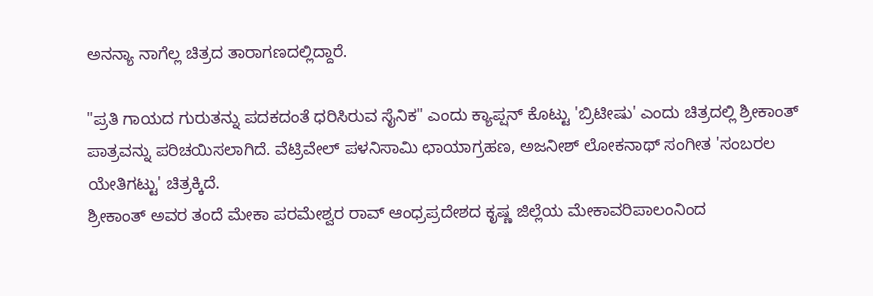ಅನನ್ಯಾ ನಾಗೆಲ್ಲ ಚಿತ್ರದ ತಾರಾಗಣದಲ್ಲಿದ್ದಾರೆ.

"ಪ್ರತಿ ಗಾಯದ ಗುರುತನ್ನು ಪದಕದಂತೆ ಧರಿಸಿರುವ ಸೈನಿಕ" ಎಂದು ಕ್ಯಾಪ್ಷನ್ ಕೊಟ್ಟು 'ಬ್ರಿಟೀಷು' ಎಂದು ಚಿತ್ರದಲ್ಲಿ ಶ್ರೀಕಾಂತ್ ಪಾತ್ರವನ್ನು ಪರಿಚಯಿಸಲಾಗಿದೆ. ವೆಟ್ರಿವೇಲ್ ಪಳನಿಸಾಮಿ ಛಾಯಾಗ್ರಹಣ, ಅಜನೀಶ್ ಲೋಕನಾಥ್ ಸಂಗೀತ 'ಸಂಬರಲ ಯೇತಿಗಟ್ಟು' ಚಿತ್ರಕ್ಕಿದೆ.
ಶ್ರೀಕಾಂತ್ ಅವರ ತಂದೆ ಮೇಕಾ ಪರಮೇಶ್ವರ ರಾವ್ ಆಂಧ್ರಪ್ರದೇಶದ ಕೃಷ್ಣ ಜಿಲ್ಲೆಯ ಮೇಕಾವರಿಪಾಲಂನಿಂದ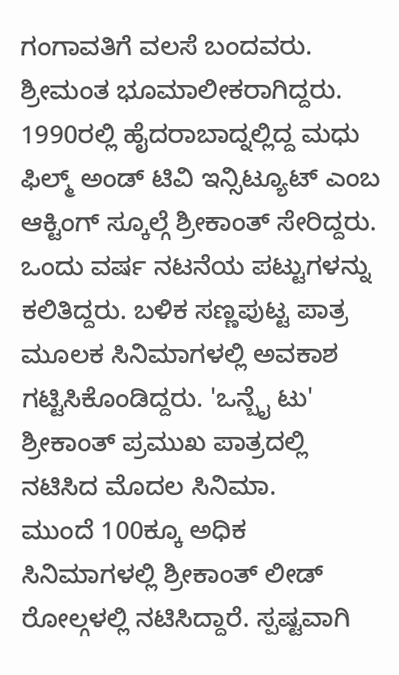ಗಂಗಾವತಿಗೆ ವಲಸೆ ಬಂದವರು. ಶ್ರೀಮಂತ ಭೂಮಾಲೀಕರಾಗಿದ್ದರು. 1990ರಲ್ಲಿ ಹೈದರಾಬಾದ್ನಲ್ಲಿದ್ದ ಮಧು ಫಿಲ್ಮ್ ಅಂಡ್ ಟಿವಿ ಇನ್ಸಿಟ್ಯೂಟ್ ಎಂಬ ಆಕ್ಟಿಂಗ್ ಸ್ಕೂಲ್ಗೆ ಶ್ರೀಕಾಂತ್ ಸೇರಿದ್ದರು. ಒಂದು ವರ್ಷ ನಟನೆಯ ಪಟ್ಟುಗಳನ್ನು ಕಲಿತಿದ್ದರು. ಬಳಿಕ ಸಣ್ಣಪುಟ್ಟ ಪಾತ್ರ ಮೂಲಕ ಸಿನಿಮಾಗಳಲ್ಲಿ ಅವಕಾಶ ಗಟ್ಟಿಸಿಕೊಂಡಿದ್ದರು. 'ಒನ್ಬೈ ಟು' ಶ್ರೀಕಾಂತ್ ಪ್ರಮುಖ ಪಾತ್ರದಲ್ಲಿ ನಟಿಸಿದ ಮೊದಲ ಸಿನಿಮಾ.
ಮುಂದೆ 100ಕ್ಕೂ ಅಧಿಕ ಸಿನಿಮಾಗಳಲ್ಲಿ ಶ್ರೀಕಾಂತ್ ಲೀಡ್ ರೋಲ್ಗಳಲ್ಲಿ ನಟಿಸಿದ್ದಾರೆ. ಸ್ಪಷ್ಟವಾಗಿ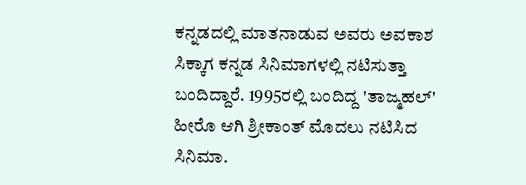ಕನ್ನಡದಲ್ಲಿ ಮಾತನಾಡುವ ಅವರು ಅವಕಾಶ ಸಿಕ್ಕಾಗ ಕನ್ನಡ ಸಿನಿಮಾಗಳಲ್ಲಿ ನಟಿಸುತ್ತಾ ಬಂದಿದ್ದಾರೆ. 1995ರಲ್ಲಿ ಬಂದಿದ್ದ 'ತಾಜ್ಮಹಲ್' ಹೀರೊ ಆಗಿ ಶ್ರೀಕಾಂತ್ ಮೊದಲು ನಟಿಸಿದ ಸಿನಿಮಾ.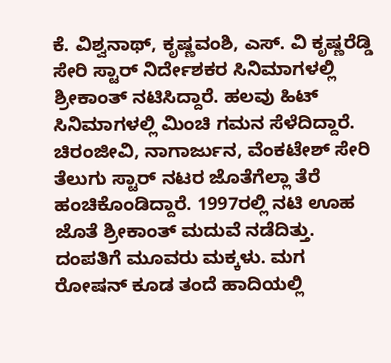ಕೆ. ವಿಶ್ವನಾಥ್, ಕೃಷ್ಣವಂಶಿ, ಎಸ್. ವಿ ಕೃಷ್ಣರೆಡ್ಡಿ ಸೇರಿ ಸ್ಟಾರ್ ನಿರ್ದೇಶಕರ ಸಿನಿಮಾಗಳಲ್ಲಿ ಶ್ರೀಕಾಂತ್ ನಟಿಸಿದ್ದಾರೆ. ಹಲವು ಹಿಟ್ ಸಿನಿಮಾಗಳಲ್ಲಿ ಮಿಂಚಿ ಗಮನ ಸೆಳೆದಿದ್ದಾರೆ. ಚಿರಂಜೀವಿ, ನಾಗಾರ್ಜುನ, ವೆಂಕಟೇಶ್ ಸೇರಿ ತೆಲುಗು ಸ್ಟಾರ್ ನಟರ ಜೊತೆಗೆಲ್ಲಾ ತೆರೆ ಹಂಚಿಕೊಂಡಿದ್ದಾರೆ. 1997ರಲ್ಲಿ ನಟಿ ಊಹ ಜೊತೆ ಶ್ರೀಕಾಂತ್ ಮದುವೆ ನಡೆದಿತ್ತು. ದಂಪತಿಗೆ ಮೂವರು ಮಕ್ಕಳು. ಮಗ ರೋಷನ್ ಕೂಡ ತಂದೆ ಹಾದಿಯಲ್ಲಿ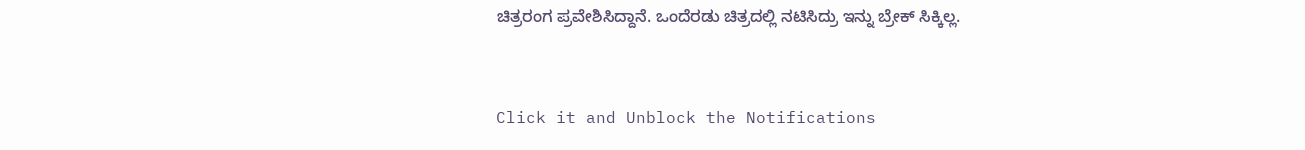ಚಿತ್ರರಂಗ ಪ್ರವೇಶಿಸಿದ್ದಾನೆ. ಒಂದೆರಡು ಚಿತ್ರದಲ್ಲಿ ನಟಿಸಿದ್ರು ಇನ್ನು ಬ್ರೇಕ್ ಸಿಕ್ಕಿಲ್ಲ.


Click it and Unblock the Notifications